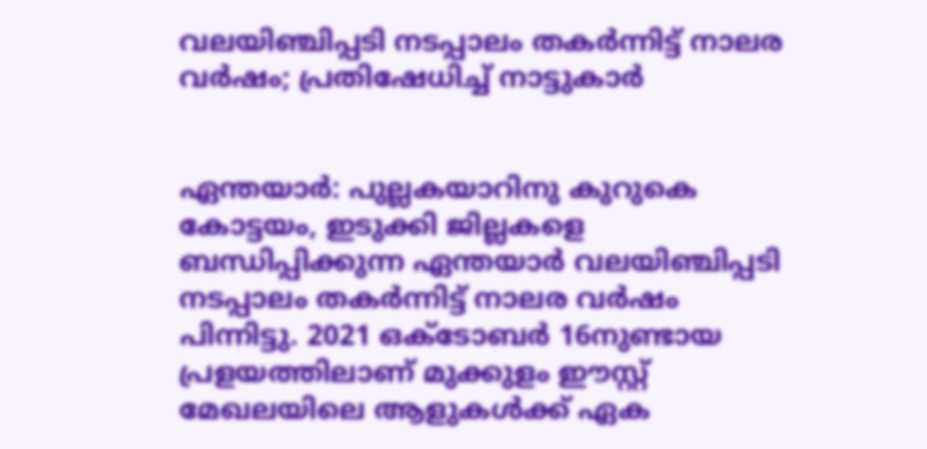വലയിഞ്ചിപ്പടി നടപ്പാലം തകർന്നിട്ട് നാലര വർഷം; പ്രതിഷേധിച്ച് നാട്ടുകാർ


ഏന്തയാർ: പുല്ലകയാറിനു കുറുകെ കോട്ടയം, ഇടുക്കി ജില്ലകളെ ബന്ധിപ്പിക്കുന്ന ഏന്തയാർ വലയിഞ്ചിപ്പടി നടപ്പാലം തകർന്നിട്ട് നാലര വർഷം പിന്നിട്ടു. 2021 ഒക്‌ടോബർ 16നുണ്ടായ പ്രളയത്തിലാണ് മുക്കുളം ഈസ്റ്റ് മേഖലയിലെ ആളുകൾക്ക് ഏക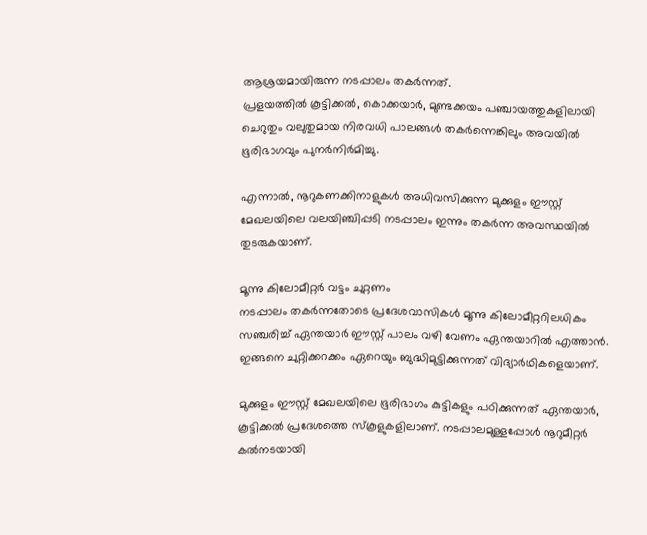ആശ്രയമായിരുന്ന നടപ്പാലം തകർന്നത്.
പ്രളയത്തിൽ കൂട്ടിക്കൽ, കൊക്കയാർ, മുണ്ടക്കയം പഞ്ചായത്തുകളിലായി ചെറുതും വലുതുമായ നിരവധി പാലങ്ങൾ തകർന്നെങ്കിലും അവയിൽ ഭൂരിഭാഗവും പുനർനിർമിച്ചു.

എന്നാൽ, നൂറുകണക്കിനാളുകൾ അധിവസിക്കുന്ന മുക്കുളം ഈസ്റ്റ്‌ മേഖലയിലെ വലയിഞ്ചിപ്പടി നടപ്പാലം ഇന്നും തകർന്ന അവസ്ഥയിൽ തുടരുകയാണ്.

മൂന്നു കിലോമീറ്റർ വട്ടം ചുറ്റണം
നടപ്പാലം തകർന്നതോടെ പ്രദേശവാസികൾ മൂന്നു കിലോമീറ്ററിലധികം സഞ്ചരിച്ച് ഏന്തയാർ ഈസ്റ്റ്‌ പാലം വഴി വേണം ഏന്തയാറിൽ എത്താൻ. ഇങ്ങനെ ചുറ്റിക്കറക്കം ഏറെയും ബുദ്ധിമുട്ടിക്കുന്നത് വിദ്യാർഥികളെയാണ്.

മുക്കുളം ഈസ്റ്റ്‌ മേഖലയിലെ ഭൂരിഭാഗം കുട്ടികളും പഠിക്കുന്നത് ഏന്തയാർ, കൂട്ടിക്കൽ പ്രദേശത്തെ സ്കൂളുകളിലാണ്. നടപ്പാലമുള്ളപ്പോൾ നൂറുമീറ്റർ കൽനടയായി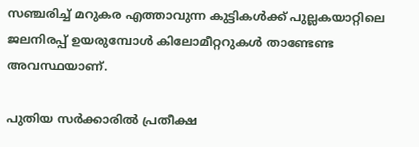സഞ്ചരിച്ച് മറുകര എത്താവുന്ന കുട്ടികൾക്ക് പുല്ലകയാറ്റിലെ ജലനിരപ്പ് ഉയരുമ്പോൾ കിലോമീറ്ററുകൾ താണ്ടേണ്ട അവസ്ഥയാണ്.

പുതിയ സർക്കാരിൽ പ്രതീക്ഷ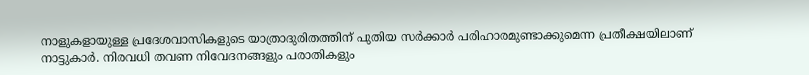നാളുകളായുള്ള പ്രദേശവാസികളുടെ യാത്രാദുരിതത്തിന് പുതിയ സർക്കാർ പരിഹാരമുണ്ടാക്കുമെന്ന പ്രതീക്ഷയിലാണ് നാട്ടുകാർ. നിരവധി തവണ നിവേദനങ്ങളും പരാതികളും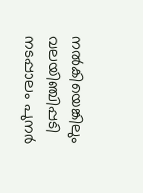നൽകിയെങ്കിലും വലയിഞ്ചിപ്പടി നടപ്പാലം പുനർ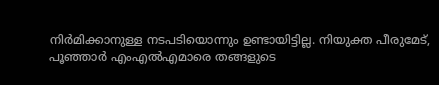നിർമിക്കാനുള്ള നടപടിയൊന്നും ഉണ്ടായിട്ടില്ല. നിയുക്ത പീരുമേട്, പൂഞ്ഞാർ എംഎൽഎമാരെ തങ്ങളുടെ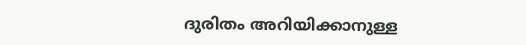ദുരിതം അറിയിക്കാനുള്ള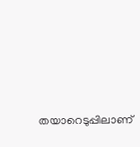തയാറെടുപ്പിലാണ്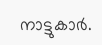നാട്ടുകാർ.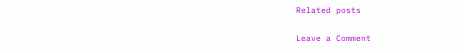Related posts

Leave a Comment